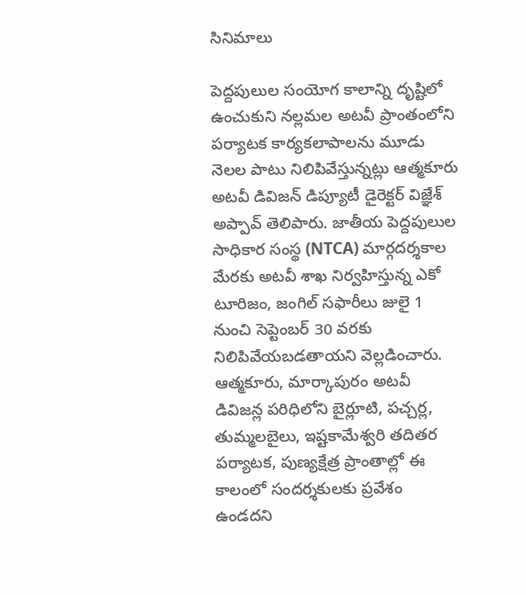సినిమాలు

పెద్దపులుల సంయోగ కాలాన్ని దృష్టిలో ఉంచుకుని నల్లమల అటవీ ప్రాంతంలోని పర్యాటక కార్యకలాపాలను మూడు నెలల పాటు నిలిపివేస్తున్నట్లు ఆత్మకూరు అటవీ డివిజన్ డిప్యూటీ డైరెక్టర్ విజ్ఞేశ్ అప్పావ్ తెలిపారు. జాతీయ పెద్దపులుల సాధికార సంస్థ (NTCA) మార్గదర్శకాల మేరకు అటవీ శాఖ నిర్వహిస్తున్న ఎకో టూరిజం, జంగిల్ సఫారీలు జులై 1 నుంచి సెప్టెంబర్ 30 వరకు నిలిపివేయబడతాయని వెల్లడించారు.
ఆత్మకూరు, మార్కాపురం అటవీ డివిజన్ల పరిధిలోని బైర్లూటి, పచ్చర్ల, తుమ్మలబైలు, ఇష్టకామేశ్వరి తదితర పర్యాటక, పుణ్యక్షేత్ర ప్రాంతాల్లో ఈ కాలంలో సందర్శకులకు ప్రవేశం ఉండదని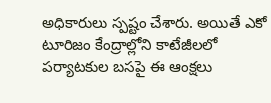అధికారులు స్పష్టం చేశారు. అయితే ఎకో టూరిజం కేంద్రాల్లోని కాటేజీలలో పర్యాటకుల బసపై ఈ ఆంక్షలు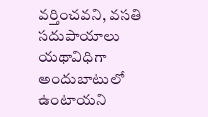వర్తించవని, వసతి సదుపాయాలు యథావిధిగా అందుబాటులో ఉంటాయని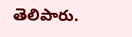తెలిపారు.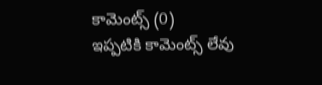కామెంట్స్ (0)
ఇప్పటికి కామెంట్స్ లేవు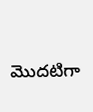మొదటిగా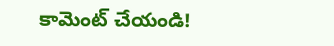కామెంట్ చేయండి!